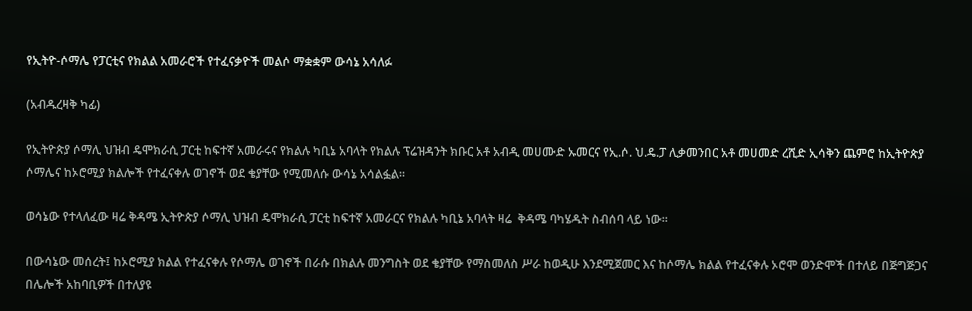የኢትዮ-ሶማሌ የፓርቲና የክልል አመራሮች የተፈናቃዮች መልሶ ማቋቋም ውሳኔ አሳለፉ

(አብዱረዛቅ ካፊ)

የኢትዮጵያ ሶማሊ ህዝብ ዴሞክራሲ ፓርቲ ከፍተኛ አመራሩና የክልሉ ካቢኔ አባላት የክልሉ ፕሬዝዳንት ክቡር አቶ አብዲ መሀሙድ ኡመርና የኢ.ሶ. ህ.ዴ.ፓ ሊቃመንበር አቶ መሀመድ ረሺድ ኢሳቅን ጨምሮ ከኢትዮጵያ ሶማሌና ከኦሮሚያ ክልሎች የተፈናቀሉ ወገኖች ወደ ቄያቸው የሚመለሱ ውሳኔ አሳልፏል።

ወሳኔው የተላለፈው ዛሬ ቅዳሜ ኢትዮጵያ ሶማሊ ህዝብ ዴሞክራሲ ፓርቲ ከፍተኛ አመራርና የክልሉ ካቢኔ አባላት ዛሬ  ቅዳሜ ባካሄዱት ስብሰባ ላይ ነው።

በውሳኔው መሰረት፤ ከኦሮሚያ ክልል የተፈናቀሉ የሶማሌ ወገኖች በራሱ በክልሉ መንግስት ወደ ቄያቸው የማስመለስ ሥራ ከወዲሁ እንደሚጀመር እና ከሶማሌ ክልል የተፈናቀሉ ኦሮሞ ወንድሞች በተለይ በጅግጅጋና በሌሎች አከባቢዎች በተለያዩ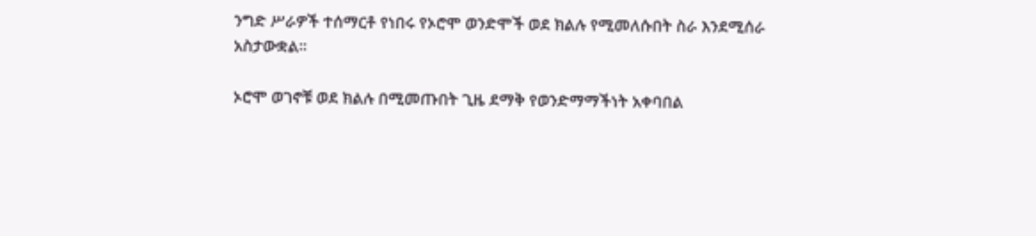ንግድ ሥራዎች ተሰማርቶ የነበሩ የኦሮሞ ወንድሞች ወደ ክልሉ የሚመለሱበት ስራ እንደሚሰራ  አስታውቋል።

ኦሮሞ ወገኖቹ ወደ ክልሉ በሚመጡበት ጊዜ ደማቅ የወንድማማችነት አቀባበል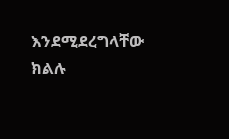እንደሚደረግላቸው ክልሉ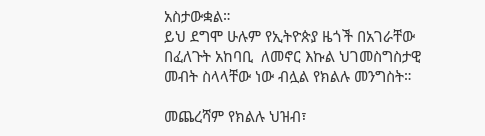አስታውቋል።
ይህ ደግሞ ሁሉም የኢትዮጵያ ዜጎች በአገራቸው በፈለጉት አከባቢ  ለመኖር እኩል ህገመስግስታዊ መብት ስላላቸው ነው ብሏል የክልሉ መንግስት።

መጨረሻም የክልሉ ህዝብ፣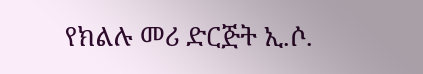የክልሉ መሪ ድርጅት ኢ.ሶ.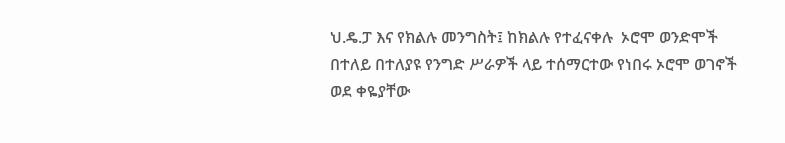ህ.ዴ.ፓ እና የክልሉ መንግስት፤ ከክልሉ የተፈናቀሉ  ኦሮሞ ወንድሞች በተለይ በተለያዩ የንግድ ሥራዎች ላይ ተሰማርተው የነበሩ ኦሮሞ ወገኖች  ወደ ቀዬያቸው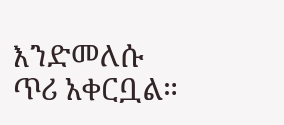እንድመለሱ ጥሪ አቀርቧል።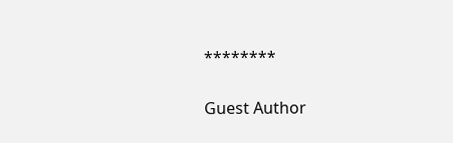********

Guest Author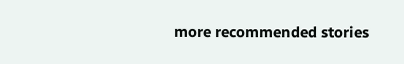more recommended stories